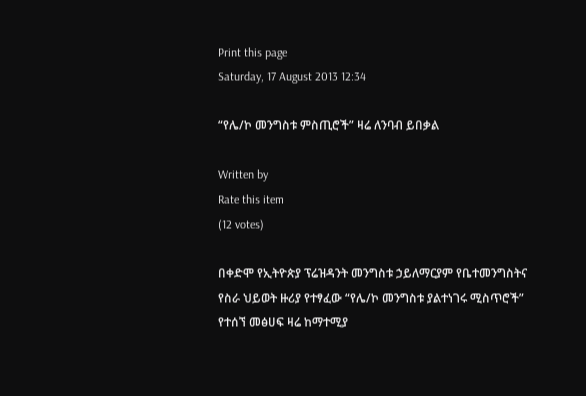Print this page
Saturday, 17 August 2013 12:34

“የሌ/ኮ መንግስቱ ምስጢሮች” ዛሬ ለንባብ ይበቃል

Written by
Rate this item
(12 votes)

በቀድሞ የኢትዮጵያ ፕሬዝዳንት መንግስቱ ኃይለማርያም የቤተመንግስትና የስራ ህይወት ዙሪያ የተፃፈው “የሌ/ኮ መንግስቱ ያልተነገሩ ሚስጥሮች” የተሰኘ መፅሀፍ ዛሬ ከማተሚያ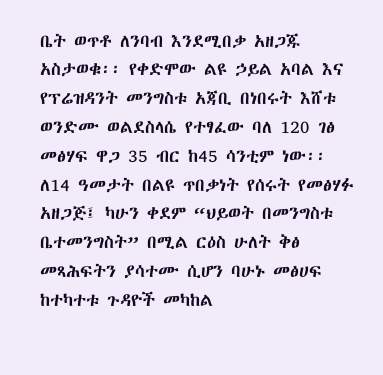ቤት ወጥቶ ለንባብ እንደሚበቃ አዘጋጁ አስታወቁ፡፡ የቀድሞው ልዩ ኃይል አባል እና የፕሬዝዳንት መንግስቱ አጃቢ በነበሩት እሸቱ ወንድሙ ወልደስላሴ የተፃፈው ባለ 120 ገፅ መፅሃፍ ዋጋ 35 ብር ከ45 ሳንቲም ነው፡፡ ለ14 ዓመታት በልዩ ጥበቃነት የሰሩት የመፅሃፉ አዘጋጅ፤ ካሁን ቀደም “ህይወት በመንግስቱ ቤተመንግስት” በሚል ርዕስ ሁለት ቅፅ መጻሕፍትን ያሳተሙ ሲሆን ባሁኑ መፅሀፍ ከተካተቱ ጉዳዮች መካከል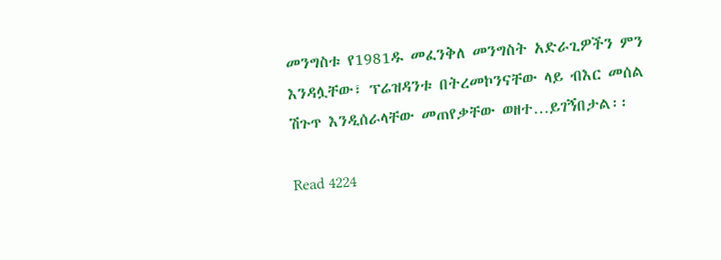መንግስቱ የ1981ዱ መፈንቅለ መንግስት አድራጊዎችን ምን እንዳሏቸው፣ ፕሬዝዳንቱ በትረመኮንናቸው ላይ ብእር መሰል ሽጉጥ እንዲሰራላቸው መጠየቃቸው ወዘተ…ይገኝበታል፡፡

Read 4224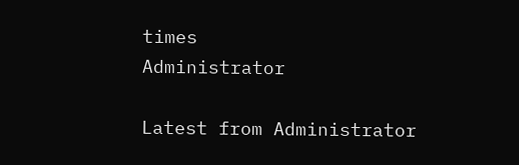times
Administrator

Latest from Administrator